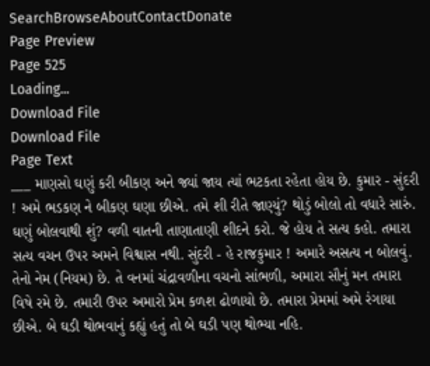SearchBrowseAboutContactDonate
Page Preview
Page 525
Loading...
Download File
Download File
Page Text
___ માણસો ઘણું કરી બીકણ અને જ્યાં જાય ત્યાં ભટકતા રહેતા હોય છે. કુમાર - સુંદરી ! અમે ભડકણ ને બીકણ ઘણા છીએ. તમે શી રીતે જાણ્યું? થોડું બોલો તો વધારે સારું. ઘણું બોલવાથી શું? વળી વાતની તાણાતાણી શીદને કરો. જે હોય તે સત્ય કહો. તમારા સત્ય વચન ઉપર અમને વિશ્વાસ નથી. સુંદરી - હે રાજકુમાર ! અમારે અસત્ય ન બોલવું. તેનો નેમ (નિયમ) છે. તે વનમાં ચંદ્રાવળીના વચનો સાંભળી, અમારા સૌનું મન તમારા વિષે રમે છે. તમારી ઉપર અમારો પ્રેમ કળશ ઢોળાયો છે. તમારા પ્રેમમાં અમે રંગાયા છીએ. બે ઘડી થોભવાનું કહ્યું હતું તો બે ઘડી પણ થોભ્યા નહિ.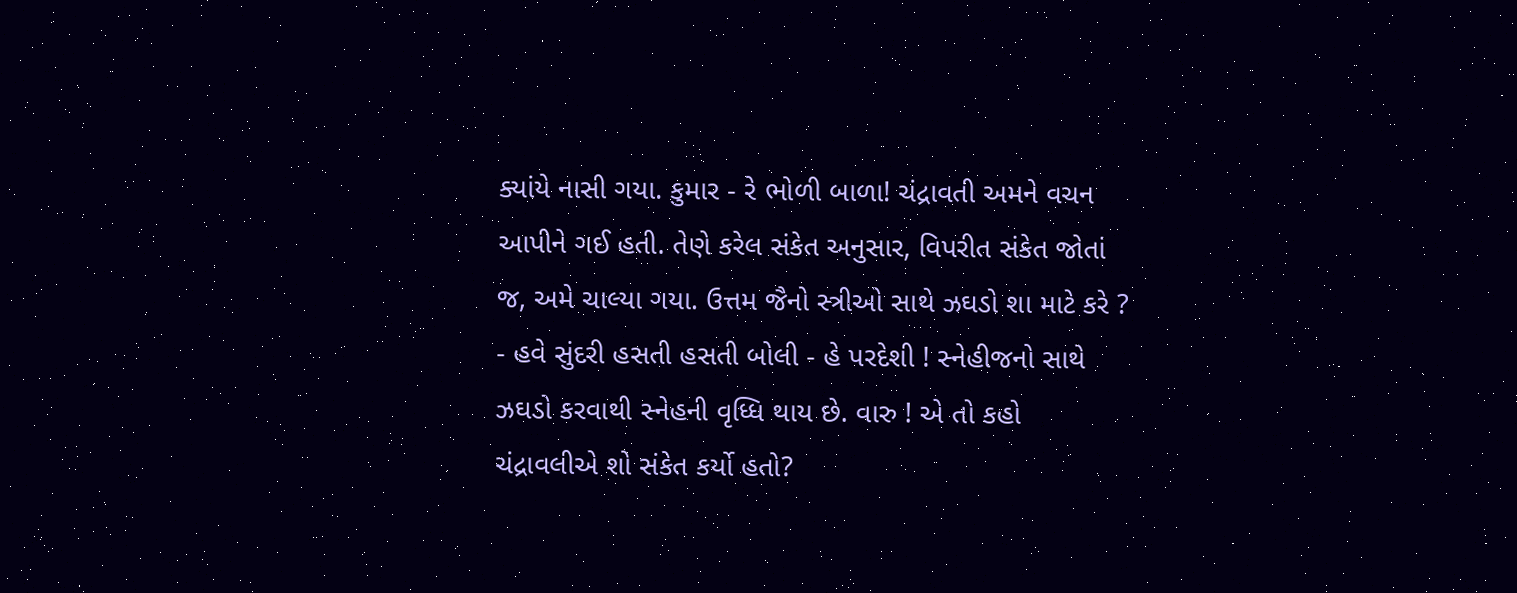ક્યાંયે નાસી ગયા. કુમાર - રે ભોળી બાળા! ચંદ્રાવતી અમને વચન આપીને ગઈ હતી. તેણે કરેલ સંકેત અનુસાર, વિપરીત સંકેત જોતાં જ, અમે ચાલ્યા ગયા. ઉત્તમ જૈનો સ્ત્રીઓ સાથે ઝઘડો શા માટે કરે ? - હવે સુંદરી હસતી હસતી બોલી - હે પરદેશી ! સ્નેહીજનો સાથે ઝઘડો કરવાથી સ્નેહની વૃધ્ધિ થાય છે. વારુ ! એ તો કહો ચંદ્રાવલીએ શો સંકેત કર્યો હતો?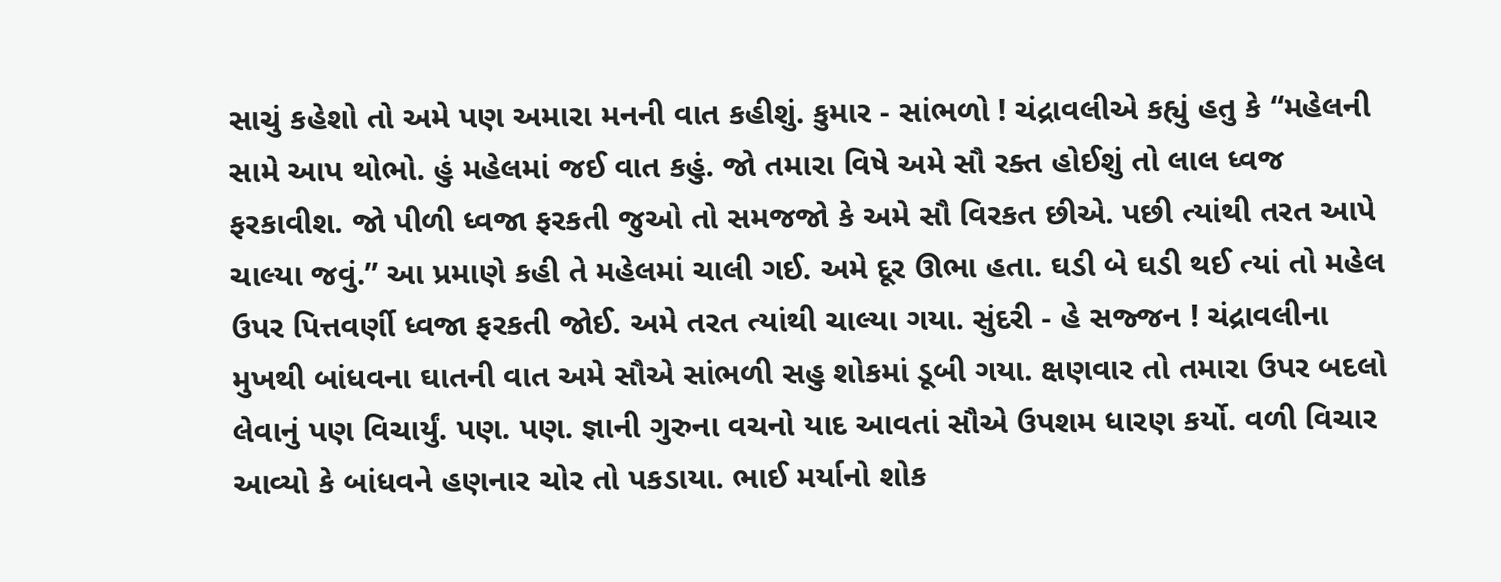સાચું કહેશો તો અમે પણ અમારા મનની વાત કહીશું. કુમાર - સાંભળો ! ચંદ્રાવલીએ કહ્યું હતુ કે “મહેલની સામે આપ થોભો. હું મહેલમાં જઈ વાત કહું. જો તમારા વિષે અમે સૌ રક્ત હોઈશું તો લાલ ધ્વજ ફરકાવીશ. જો પીળી ધ્વજા ફરકતી જુઓ તો સમજજો કે અમે સૌ વિરકત છીએ. પછી ત્યાંથી તરત આપે ચાલ્યા જવું.” આ પ્રમાણે કહી તે મહેલમાં ચાલી ગઈ. અમે દૂર ઊભા હતા. ઘડી બે ઘડી થઈ ત્યાં તો મહેલ ઉપર પિત્તવર્ણી ધ્વજા ફરકતી જોઈ. અમે તરત ત્યાંથી ચાલ્યા ગયા. સુંદરી - હે સજ્જન ! ચંદ્રાવલીના મુખથી બાંધવના ઘાતની વાત અમે સૌએ સાંભળી સહુ શોકમાં ડૂબી ગયા. ક્ષણવાર તો તમારા ઉપર બદલો લેવાનું પણ વિચાર્યું. પણ. પણ. જ્ઞાની ગુરુના વચનો યાદ આવતાં સૌએ ઉપશમ ધારણ કર્યો. વળી વિચાર આવ્યો કે બાંધવને હણનાર ચોર તો પકડાયા. ભાઈ મર્યાનો શોક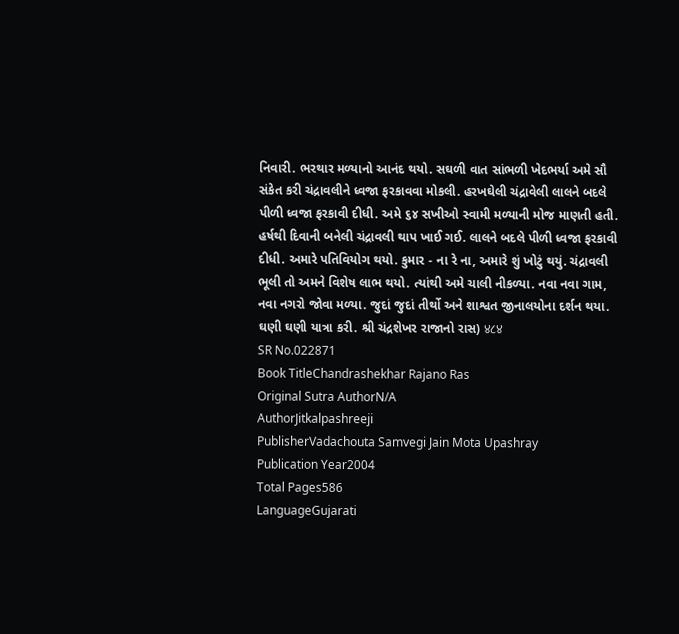નિવારી. ભરથાર મળ્યાનો આનંદ થયો. સઘળી વાત સાંભળી ખેદભર્યા અમે સૌ સંકેત કરી ચંદ્રાવલીને ધ્વજા ફરકાવવા મોકલી. હરખઘેલી ચંદ્રાવેલી લાલને બદલે પીળી ધ્વજા ફરકાવી દીધી. અમે ૬૪ સખીઓ સ્વામી મળ્યાની મોજ માણતી હતી. હર્ષથી દિવાની બનેલી ચંદ્રાવલી થાપ ખાઈ ગઈ. લાલને બદલે પીળી ધ્વજા ફરકાવી દીધી. અમારે પતિવિયોગ થયો. કુમાર - ના રે ના, અમારે શું ખોટું થયું. ચંદ્રાવલી ભૂલી તો અમને વિશેષ લાભ થયો. ત્યાંથી અમે ચાલી નીકળ્યા. નવા નવા ગામ, નવા નગરો જોવા મળ્યા. જુદાં જુદાં તીર્થો અને શાશ્વત જીનાલયોના દર્શન થયા. ઘણી ઘણી યાત્રા કરી. શ્રી ચંદ્રશેખર રાજાનો રાસ) ४८४
SR No.022871
Book TitleChandrashekhar Rajano Ras
Original Sutra AuthorN/A
AuthorJitkalpashreeji
PublisherVadachouta Samvegi Jain Mota Upashray
Publication Year2004
Total Pages586
LanguageGujarati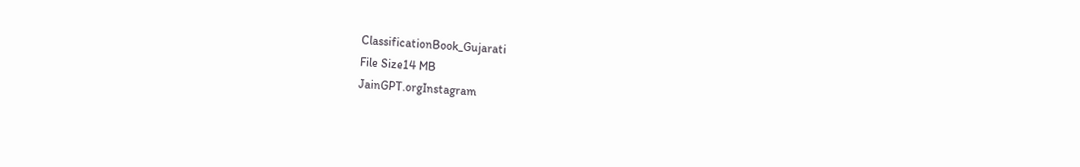ClassificationBook_Gujarati
File Size14 MB
JainGPT.orgInstagram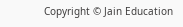Copyright © Jain Education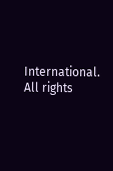International. All rights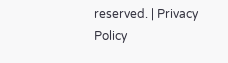reserved. | Privacy Policy